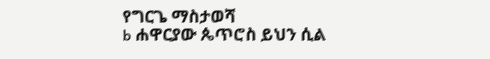የግርጌ ማስታወሻ
b ሐዋርያው ጴጥሮስ ይህን ሲል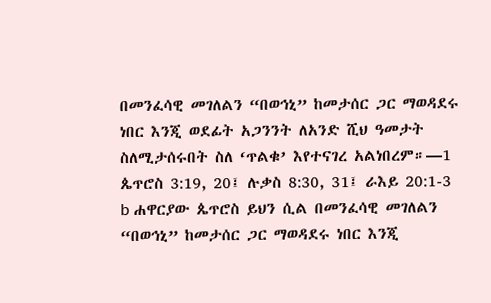በመንፈሳዊ መገለልን “በወኅኒ” ከመታሰር ጋር ማወዳደሩ ነበር እንጂ ወደፊት አጋንንት ለአንድ ሺህ ዓመታት ስለሚታሰሩበት ስለ ‘ጥልቁ’ እየተናገረ አልነበረም።—1 ጴጥሮስ 3:19, 20፤ ሉቃስ 8:30, 31፤ ራእይ 20:1-3
b ሐዋርያው ጴጥሮስ ይህን ሲል በመንፈሳዊ መገለልን “በወኅኒ” ከመታሰር ጋር ማወዳደሩ ነበር እንጂ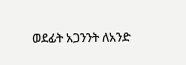ወደፊት አጋንንት ለአንድ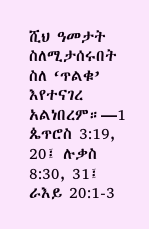ሺህ ዓመታት ስለሚታሰሩበት ስለ ‘ጥልቁ’ እየተናገረ አልነበረም።—1 ጴጥሮስ 3:19, 20፤ ሉቃስ 8:30, 31፤ ራእይ 20:1-3